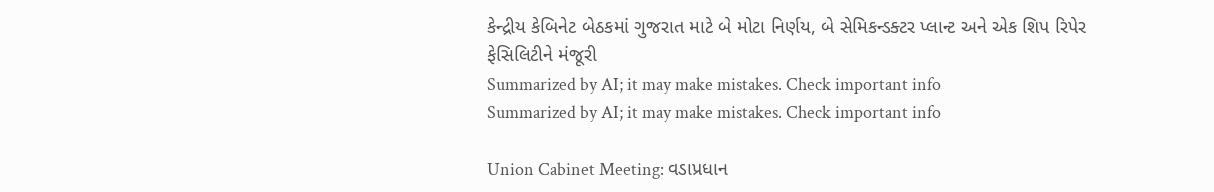કેન્દ્રીય કેબિનેટ બેઠકમાં ગુજરાત માટે બે મોટા નિર્ણય, બે સેમિકન્ડક્ટર પ્લાન્ટ અને એક શિપ રિપેર ફેસિલિટીને મંજૂરી
Summarized by AI; it may make mistakes. Check important info
Summarized by AI; it may make mistakes. Check important info

Union Cabinet Meeting: વડાપ્રધાન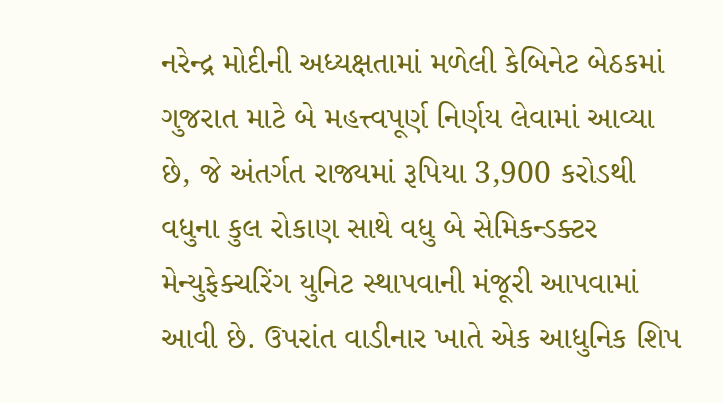નરેન્દ્ર મોદીની અધ્યક્ષતામાં મળેલી કેબિનેટ બેઠકમાં ગુજરાત માટે બે મહત્ત્વપૂર્ણ નિર્ણય લેવામાં આવ્યા છે, જે અંતર્ગત રાજ્યમાં રૂપિયા 3,900 કરોડથી વધુના કુલ રોકાણ સાથે વધુ બે સેમિકન્ડક્ટર મેન્યુફેક્ચરિંગ યુનિટ સ્થાપવાની મંજૂરી આપવામાં આવી છે. ઉપરાંત વાડીનાર ખાતે એક આધુનિક શિપ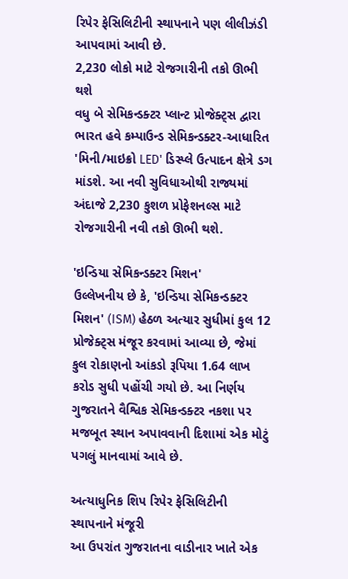રિપેર ફેસિલિટીની સ્થાપનાને પણ લીલીઝંડી આપવામાં આવી છે.
2,230 લોકો માટે રોજગારીની તકો ઊભી થશે
વધુ બે સેમિકન્ડક્ટર પ્લાન્ટ પ્રોજેક્ટ્સ દ્વારા ભારત હવે કમ્પાઉન્ડ સેમિકન્ડક્ટર-આધારિત 'મિની/માઇક્રો LED' ડિસ્પ્લે ઉત્પાદન ક્ષેત્રે ડગ માંડશે. આ નવી સુવિધાઓથી રાજ્યમાં અંદાજે 2,230 કુશળ પ્રોફેશનલ્સ માટે રોજગારીની નવી તકો ઊભી થશે.

'ઇન્ડિયા સેમિકન્ડક્ટર મિશન'
ઉલ્લેખનીય છે કે, 'ઇન્ડિયા સેમિકન્ડક્ટર મિશન' (ISM) હેઠળ અત્યાર સુધીમાં કુલ 12 પ્રોજેક્ટ્સ મંજૂર કરવામાં આવ્યા છે, જેમાં કુલ રોકાણનો આંકડો રૂપિયા 1.64 લાખ કરોડ સુધી પહોંચી ગયો છે. આ નિર્ણય ગુજરાતને વૈશ્વિક સેમિકન્ડક્ટર નકશા પર મજબૂત સ્થાન અપાવવાની દિશામાં એક મોટું પગલું માનવામાં આવે છે.

અત્યાધુનિક શિપ રિપેર ફેસિલિટીની સ્થાપનાને મંજૂરી
આ ઉપરાંત ગુજરાતના વાડીનાર ખાતે એક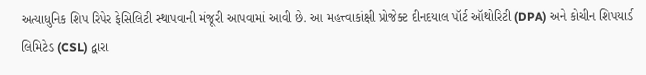અત્યાધુનિક શિપ રિપેર ફેસિલિટી સ્થાપવાની મંજૂરી આપવામાં આવી છે. આ મહત્ત્વાકાંક્ષી પ્રોજેક્ટ દીનદયાલ પૉર્ટ ઑથોરિટી (DPA) અને કોચીન શિપયાર્ડ લિમિટેડ (CSL) દ્વારા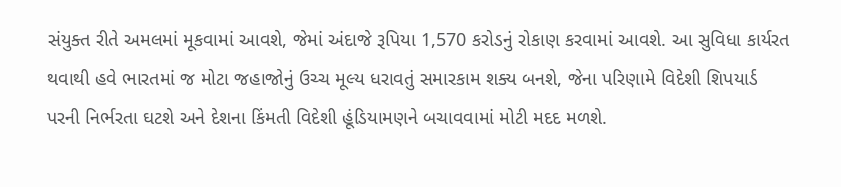સંયુક્ત રીતે અમલમાં મૂકવામાં આવશે, જેમાં અંદાજે રૂપિયા 1,570 કરોડનું રોકાણ કરવામાં આવશે. આ સુવિધા કાર્યરત થવાથી હવે ભારતમાં જ મોટા જહાજોનું ઉચ્ચ મૂલ્ય ધરાવતું સમારકામ શક્ય બનશે, જેના પરિણામે વિદેશી શિપયાર્ડ પરની નિર્ભરતા ઘટશે અને દેશના કિંમતી વિદેશી હૂંડિયામણને બચાવવામાં મોટી મદદ મળશે.